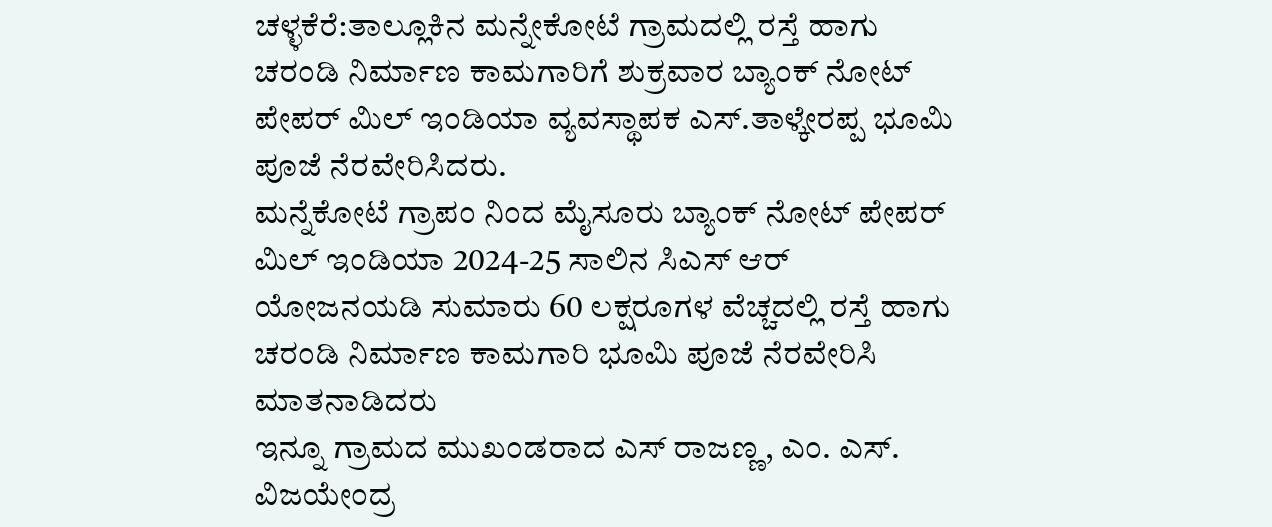ಚಳ್ಳಕೆರೆ:ತಾಲ್ಲೂಕಿನ ಮನ್ನೇಕೋಟೆ ಗ್ರಾಮದಲ್ಲಿ ರಸ್ತೆ ಹಾಗು ಚರಂಡಿ ನಿರ್ಮಾಣ ಕಾಮಗಾರಿಗೆ ಶುಕ್ರವಾರ ಬ್ಯಾಂಕ್ ನೋಟ್ ಪೇಪರ್ ಮಿಲ್ ಇಂಡಿಯಾ ವ್ಯವಸ್ಥಾಪಕ ಎಸ್.ತಾಳ್ಕೇರಪ್ಪ ಭೂಮಿ ಪೂಜೆ ನೆರವೇರಿಸಿದರು.
ಮನ್ನೆಕೋಟೆ ಗ್ರಾಪಂ ನಿಂದ ಮೈಸೂರು ಬ್ಯಾಂಕ್ ನೋಟ್ ಪೇಪರ್ ಮಿಲ್ ಇಂಡಿಯಾ 2024-25 ಸಾಲಿನ ಸಿಎಸ್ ಆರ್ ಯೋಜನಯಡಿ ಸುಮಾರು 60 ಲಕ್ಷರೂಗಳ ವೆಚ್ಚದಲ್ಲಿ ರಸ್ತೆ ಹಾಗು ಚರಂಡಿ ನಿರ್ಮಾಣ ಕಾಮಗಾರಿ ಭೂಮಿ ಪೂಜೆ ನೆರವೇರಿಸಿ ಮಾತನಾಡಿದರು
ಇನ್ನೂ ಗ್ರಾಮದ ಮುಖಂಡರಾದ ಎಸ್ ರಾಜಣ್ಣ, ಎಂ. ಎಸ್. ವಿಜಯೇಂದ್ರ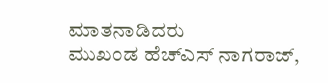ಮಾತನಾಡಿದರು
ಮುಖಂಡ ಹೆಚ್ಎಸ್ ನಾಗರಾಜ್,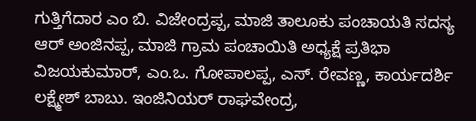ಗುತ್ತಿಗೆದಾರ ಎಂ ಬಿ. ವಿಜೇಂದ್ರಪ್ಪ, ಮಾಜಿ ತಾಲೂಕು ಪಂಚಾಯತಿ ಸದಸ್ಯ ಆರ್ ಅಂಜಿನಪ್ಪ, ಮಾಜಿ ಗ್ರಾಮ ಪಂಚಾಯಿತಿ ಅಧ್ಯಕ್ಷೆ ಪ್ರತಿಭಾ ವಿಜಯಕುಮಾರ್, ಎಂ.ಒ. ಗೋಪಾಲಪ್ಪ, ಎಸ್. ರೇವಣ್ಣ, ಕಾರ್ಯದರ್ಶಿ ಲಕ್ಷ್ಮೇಶ್ ಬಾಬು. ಇಂಜಿನಿಯರ್ ರಾಘವೇಂದ್ರ,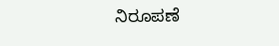ನಿರೂಪಣೆ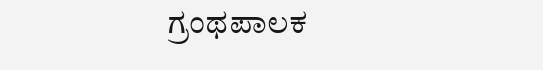ಗ್ರಂಥಪಾಲಕ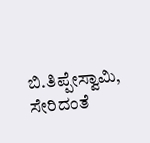ಬಿ.ತಿಪ್ಪೇಸ್ವಾಮಿ, ಸೇರಿದಂತೆ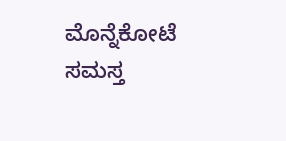ಮೊನ್ನೆಕೋಟೆ ಸಮಸ್ತ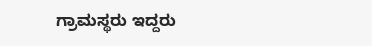ಗ್ರಾಮಸ್ಥರು ಇದ್ದರು